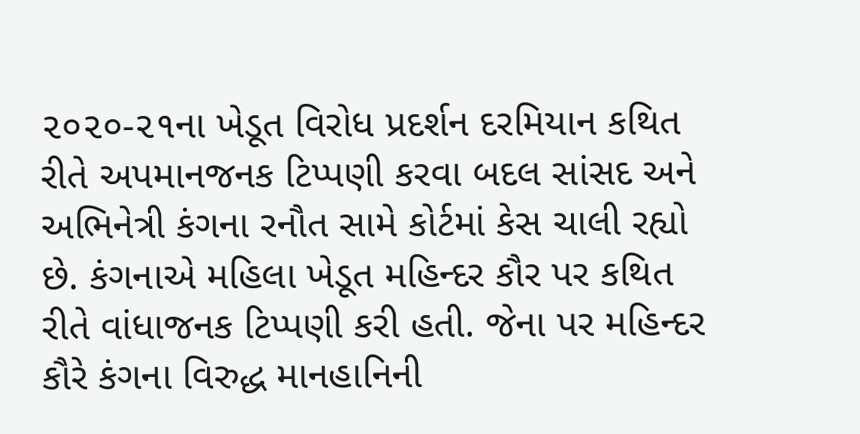૨૦૨૦-૨૧ના ખેડૂત વિરોધ પ્રદર્શન દરમિયાન કથિત રીતે અપમાનજનક ટિપ્પણી કરવા બદલ સાંસદ અને અભિનેત્રી કંગના રનૌત સામે કોર્ટમાં કેસ ચાલી રહ્યો છે. કંગનાએ મહિલા ખેડૂત મહિન્દર કૌર પર કથિત રીતે વાંધાજનક ટિપ્પણી કરી હતી. જેના પર મહિન્દર કૌરે કંગના વિરુદ્ધ માનહાનિની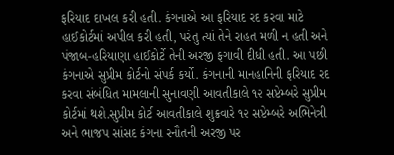ફરિયાદ દાખલ કરી હતી. કંગનાએ આ ફરિયાદ રદ કરવા માટે હાઈકોર્ટમાં અપીલ કરી હતી, પરંતુ ત્યાં તેને રાહત મળી ન હતી અને પંજાબ-હરિયાણા હાઈકોર્ટે તેની અરજી ફગાવી દીધી હતી. આ પછી કંગનાએ સુપ્રીમ કોર્ટનો સંપર્ક કર્યો. કંગનાની માનહાનિની ફરિયાદ રદ કરવા સંબંધિત મામલાની સુનાવણી આવતીકાલે ૧૨ સપ્ટેમ્બરે સુપ્રીમ કોર્ટમાં થશે.સુપ્રીમ કોર્ટ આવતીકાલે શુક્રવારે ૧૨ સપ્ટેમ્બરે અભિનેત્રી અને ભાજપ સાંસદ કંગના રનૌતની અરજી પર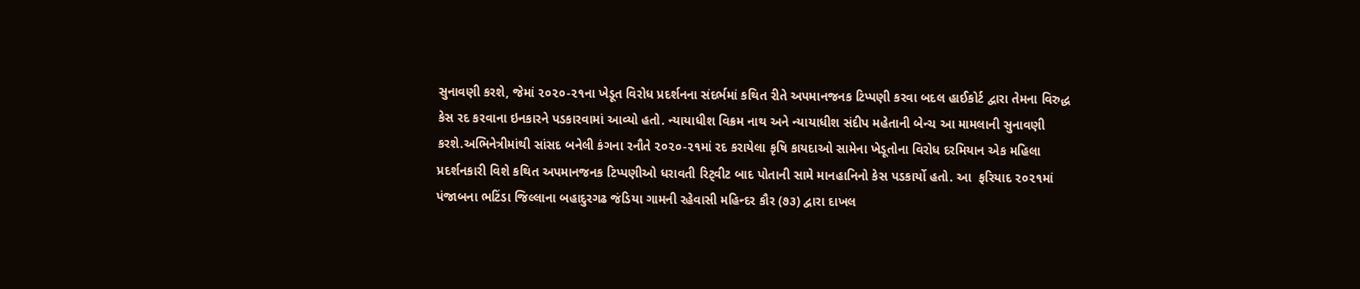સુનાવણી કરશે, જેમાં ૨૦૨૦-૨૧ના ખેડૂત વિરોધ પ્રદર્શનના સંદર્ભમાં કથિત રીતે અપમાનજનક ટિપ્પણી કરવા બદલ હાઈકોર્ટ દ્વારા તેમના વિરુદ્ધ કેસ રદ કરવાના ઇનકારને પડકારવામાં આવ્યો હતો. ન્યાયાધીશ વિક્રમ નાથ અને ન્યાયાધીશ સંદીપ મહેતાની બેન્ચ આ મામલાની સુનાવણી કરશે.અભિનેત્રીમાંથી સાંસદ બનેલી કંગના રનૌતે ૨૦૨૦-૨૧માં રદ કરાયેલા કૃષિ કાયદાઓ સામેના ખેડૂતોના વિરોધ દરમિયાન એક મહિલા પ્રદર્શનકારી વિશે કથિત અપમાનજનક ટિપ્પણીઓ ધરાવતી રિટ્‌વીટ બાદ પોતાની સામે માનહાનિનો કેસ પડકાર્યો હતો. આ  ફરિયાદ ૨૦૨૧માં પંજાબના ભટિંડા જિલ્લાના બહાદુરગઢ જંડિયા ગામની રહેવાસી મહિન્દર કૌર (૭૩) દ્વારા દાખલ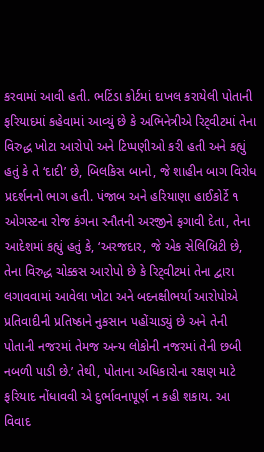કરવામાં આવી હતી. ભટિંડા કોર્ટમાં દાખલ કરાયેલી પોતાની ફરિયાદમાં કહેવામાં આવ્યું છે કે અભિનેત્રીએ રિટ્‌વીટમાં તેના વિરુદ્ધ ખોટા આરોપો અને ટિપ્પણીઓ કરી હતી અને કહ્યું હતું કે તે ‘દાદી’ છે, બિલકિસ બાનો, જે શાહીન બાગ વિરોધ પ્રદર્શનનો ભાગ હતી. પંજાબ અને હરિયાણા હાઈકોર્ટે ૧ ઓગસ્ટના રોજ કંગના રનૌતની અરજીને ફગાવી દેતા, તેના આદેશમાં કહ્યું હતું કે, ‘અરજદાર, જે એક સેલિબ્રિટી છે, તેના વિરુદ્ધ ચોક્કસ આરોપો છે કે રિટ્‌વીટમાં તેના દ્વારા લગાવવામાં આવેલા ખોટા અને બદનક્ષીભર્યા આરોપોએ પ્રતિવાદીની પ્રતિષ્ઠાને નુકસાન પહોંચાડ્યું છે અને તેની પોતાની નજરમાં તેમજ અન્ય લોકોની નજરમાં તેની છબી નબળી પાડી છે.’ તેથી, પોતાના અધિકારોના રક્ષણ માટે ફરિયાદ નોંધાવવી એ દુર્ભાવનાપૂર્ણ ન કહી શકાય. આ વિવાદ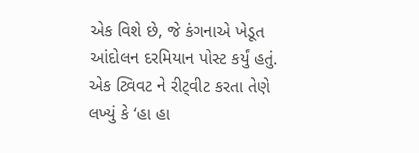એક વિશે છે, જે કંગનાએ ખેડૂત આંદોલન દરમિયાન પોસ્ટ કર્યું હતું. એક ટ્વિવટ ને રીટ્‌વીટ કરતા તેણે લખ્યું કે ‘હા હા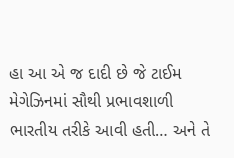હા આ એ જ દાદી છે જે ટાઈમ મેગેઝિનમાં સૌથી પ્રભાવશાળી ભારતીય તરીકે આવી હતી… અને તે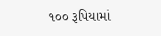૧૦૦ રૂપિયામાં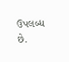ઉપલબ્ધ છે.